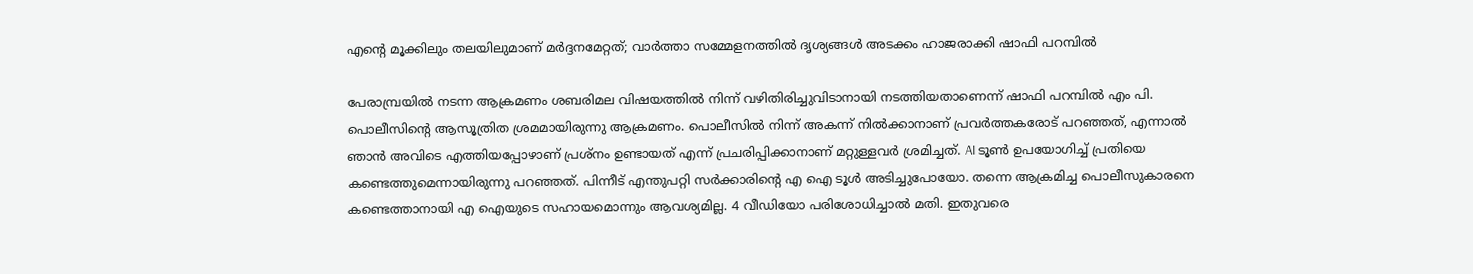എന്റെ മൂക്കിലും തലയിലുമാണ് മര്‍ദ്ദനമേറ്റത്; വാര്‍ത്താ സമ്മേളനത്തില്‍ ദൃശ്യങ്ങള്‍ അടക്കം ഹാജരാക്കി ഷാഫി പറമ്പില്‍

പേരാമ്പ്രയില്‍ നടന്ന ആക്രമണം ശബരിമല വിഷയത്തില്‍ നിന്ന് വഴിതിരിച്ചുവിടാനായി നടത്തിയതാണെന്ന് ഷാഫി പറമ്പില്‍ എം പി. പൊലീസിന്റെ ആസൂത്രിത ശ്രമമായിരുന്നു ആക്രമണം. പൊലീസില്‍ നിന്ന് അകന്ന് നില്‍ക്കാനാണ് പ്രവര്‍ത്തകരോട് പറഞ്ഞത്, എന്നാല്‍ ഞാന്‍ അവിടെ എത്തിയപ്പോഴാണ് പ്രശ്‌നം ഉണ്ടായത് എന്ന് പ്രചരിപ്പിക്കാനാണ് മറ്റുള്ളവര്‍ ശ്രമിച്ചത്. AI ടൂണ്‍ ഉപയോഗിച്ച് പ്രതിയെ കണ്ടെത്തുമെന്നായിരുന്നു പറഞ്ഞത്. പിന്നീട് എന്തുപറ്റി സര്‍ക്കാരിന്റെ എ ഐ ടൂള്‍ അടിച്ചുപോയോ. തന്നെ ആക്രമിച്ച പൊലീസുകാരനെ കണ്ടെത്താനായി എ ഐയുടെ സഹായമൊന്നും ആവശ്യമില്ല. 4 വീഡിയോ പരിശോധിച്ചാല്‍ മതി. ഇതുവരെ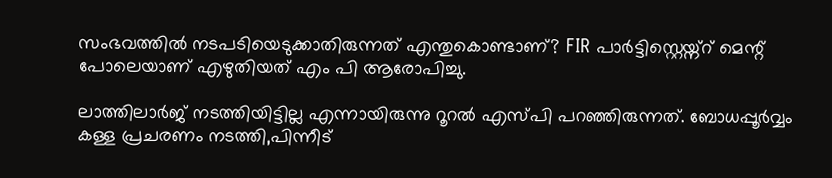സംഭവത്തില്‍ നടപടിയെടുക്കാതിരുന്നത് എന്തുകൊണ്ടാണ്? FIR പാര്‍ട്ടിസ്റ്റെയ്ന്റ് മെന്റ് പോലെയാണ് എഴുതിയത് എം പി ആരോപിച്ചു.

ലാത്തിലാര്‍ജ് നടത്തിയിട്ടില്ല എന്നായിരുന്നു റൂറല്‍ എസ്പി പറഞ്ഞിരുന്നത്. ബോധപ്പൂര്‍വ്വം കള്ള പ്രചരണം നടത്തി,പിന്നീട്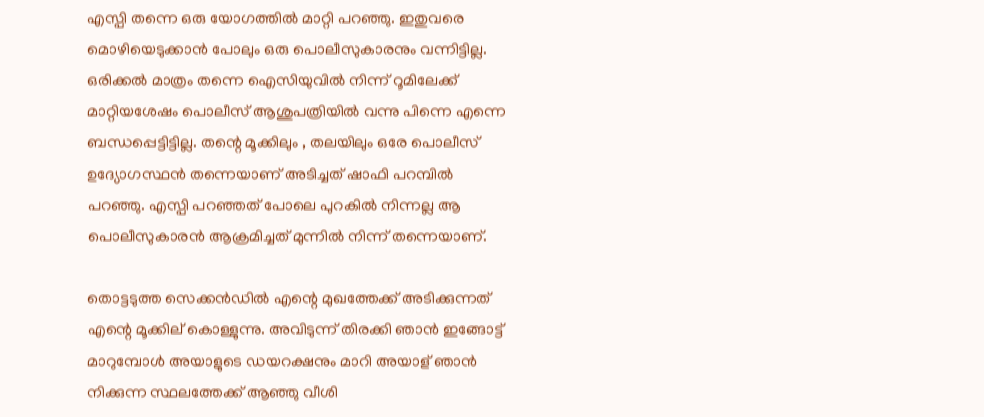എസ്പി തന്നെ ഒരു യോഗത്തില്‍ മാറ്റി പറഞ്ഞു. ഇതുവരെ മൊഴിയെടുക്കാന്‍ പോലും ഒരു പൊലീസുകാരനും വന്നിട്ടില്ല. ഒരിക്കല്‍ മാത്രം തന്നെ ഐസിയുവില്‍ നിന്ന് റൂമിലേക്ക് മാറ്റിയശേഷം പൊലീസ് ആശുപത്രിയില്‍ വന്നു പിന്നെ എന്നെ ബന്ധപ്പെട്ടിട്ടില്ല. തന്റെ മൂക്കിലും , തലയിലും ഒരേ പൊലീസ് ഉദ്യോഗസ്ഥന്‍ തന്നെയാണ് അടിച്ചത് ഷാഫി പറമ്പില്‍ പറഞ്ഞു. എസ്പി പറഞ്ഞത് പോലെ പുറകില്‍ നിന്നല്ല ആ പൊലീസുകാരന്‍ ആക്രമിച്ചത് മുന്നില്‍ നിന്ന് തന്നെയാണ്.

തൊട്ടടുത്ത സെക്കന്‍ഡില്‍ എന്റെ മുഖത്തേക്ക് അടിക്കുന്നത് എന്റെ മൂക്കില് കൊള്ളുന്നു. അവിടുന്ന് തിരക്കി ഞാന്‍ ഇങ്ങോട്ട് മാറുമ്പോള്‍ അയാളുടെ ഡയറക്ഷനും മാറി അയാള് ഞാന്‍ നിക്കുന്ന സ്ഥലത്തേക്ക് ആഞ്ഞു വീശി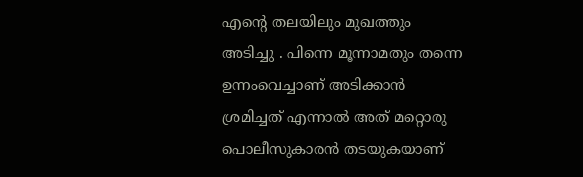എന്റെ തലയിലും മുഖത്തും അടിച്ചു . പിന്നെ മൂന്നാമതും തന്നെ ഉന്നംവെച്ചാണ് അടിക്കാന്‍ ശ്രമിച്ചത് എന്നാല്‍ അത് മറ്റൊരു പൊലീസുകാരന്‍ തടയുകയാണ്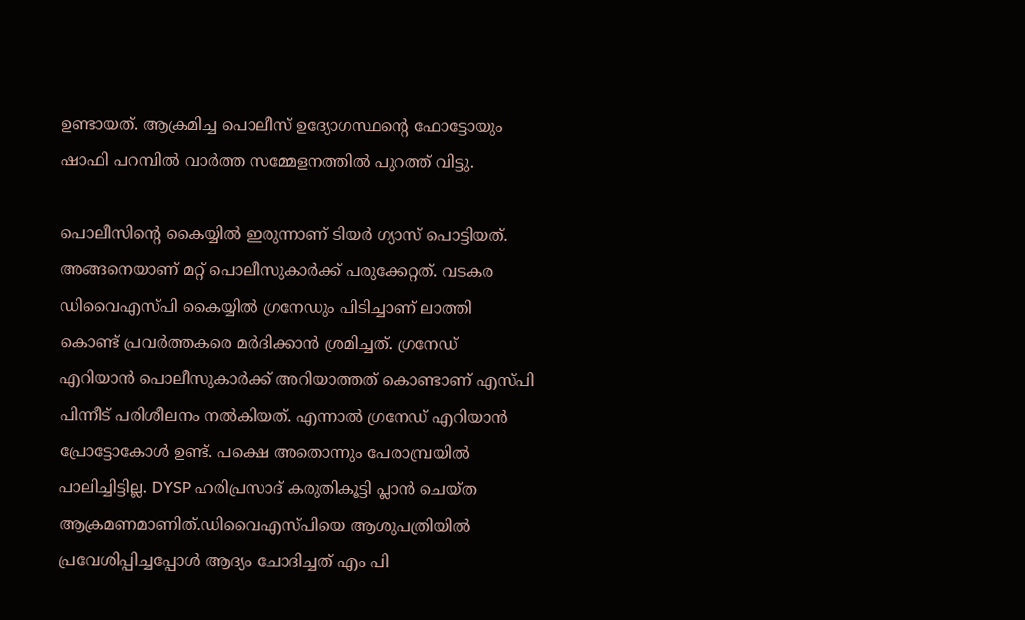ഉണ്ടായത്. ആക്രമിച്ച പൊലീസ് ഉദ്യോഗസ്ഥന്റെ ഫോട്ടോയും ഷാഫി പറമ്പില്‍ വാര്‍ത്ത സമ്മേളനത്തില്‍ പുറത്ത് വിട്ടു.

പൊലീസിന്റെ കൈയ്യില്‍ ഇരുന്നാണ് ടിയര്‍ ഗ്യാസ് പൊട്ടിയത്. അങ്ങനെയാണ് മറ്റ് പൊലീസുകാര്‍ക്ക് പരുക്കേറ്റത്. വടകര ഡിവൈഎസ്പി കൈയ്യില്‍ ഗ്രനേഡും പിടിച്ചാണ് ലാത്തി കൊണ്ട് പ്രവര്‍ത്തകരെ മര്‍ദിക്കാന്‍ ശ്രമിച്ചത്. ഗ്രനേഡ് എറിയാന്‍ പൊലീസുകാര്‍ക്ക് അറിയാത്തത് കൊണ്ടാണ് എസ്പി പിന്നീട് പരിശീലനം നല്‍കിയത്. എന്നാല്‍ ഗ്രനേഡ് എറിയാന്‍ പ്രോട്ടോകോള്‍ ഉണ്ട്. പക്ഷെ അതൊന്നും പേരാമ്പ്രയില്‍ പാലിച്ചിട്ടില്ല. DYSP ഹരിപ്രസാദ് കരുതികൂട്ടി പ്ലാന്‍ ചെയ്ത ആക്രമണമാണിത്.ഡിവൈഎസ്പിയെ ആശുപത്രിയില്‍ പ്രവേശിപ്പിച്ചപ്പോള്‍ ആദ്യം ചോദിച്ചത് എം പി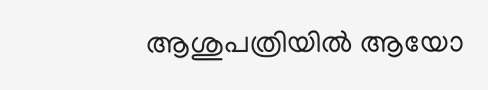ആശുപത്രിയില്‍ ആയോ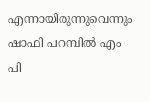എന്നായിരുന്നുവെന്നും ഷാഫി പറമ്പില്‍ എം പി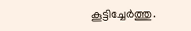കൂട്ടിച്ചേര്‍ത്തു.